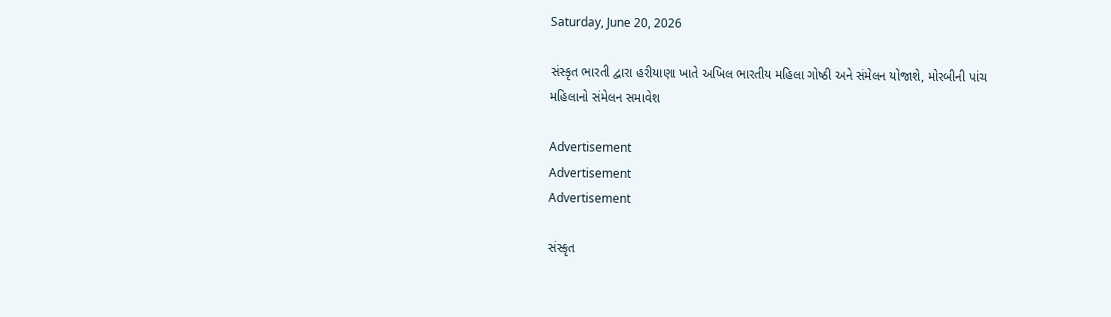Saturday, June 20, 2026

સંસ્કૃત ભારતી દ્વારા હરીયાણા ખાતે અખિલ ભારતીય મહિલા ગોષ્ઠી અને સંમેલન યોજાશે, મોરબીની પાંચ મહિલાનો સંમેલન સમાવેશ

Advertisement
Advertisement
Advertisement

સંસ્કૃત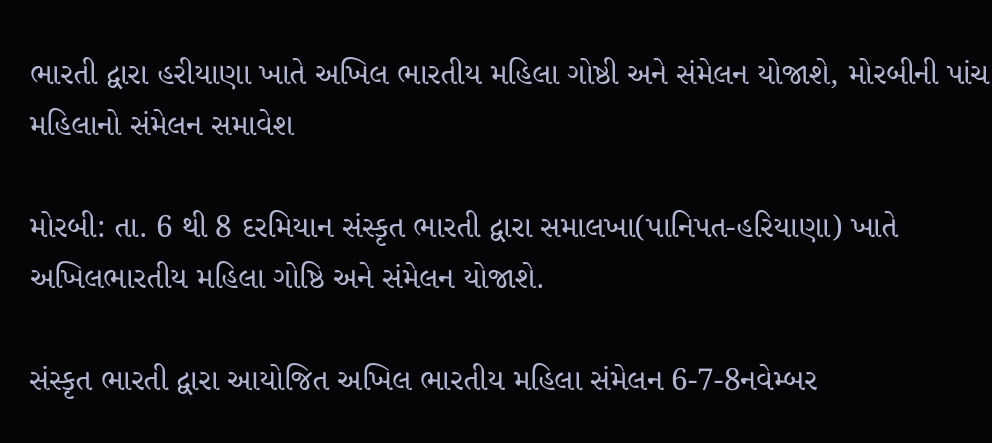ભારતી દ્વારા હરીયાણા ખાતે અખિલ ભારતીય મહિલા ગોષ્ઠી અને સંમેલન યોજાશે, મોરબીની પાંચ મહિલાનો સંમેલન સમાવેશ

મોરબી: તા. 6 થી 8 દરમિયાન સંસ્કૃત ભારતી દ્વારા સમાલખા(પાનિપત-હરિયાણા) ખાતે અખિલભારતીય મહિલા ગોષ્ઠિ અને સંમેલન યોજાશે.

સંસ્કૃત ભારતી દ્વારા આયોજિત અખિલ ભારતીય મહિલા સંમેલન 6-7-8નવેમ્બર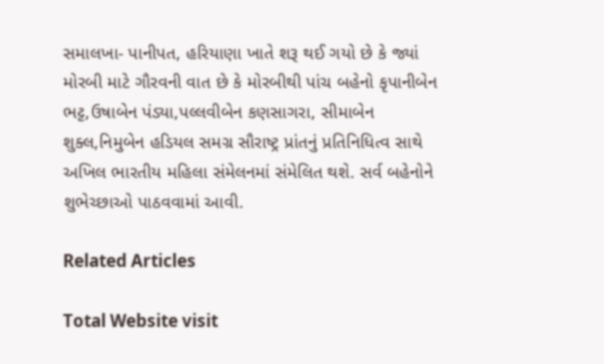સમાલખા- પાનીપત, હરિયાણા ખાતે શરૂ થઈ ગયો છે કે જ્યાં મોરબી માટે ગૌરવની વાત છે કે મોરબીથી પાંચ બહેનો કૃપાનીબેન ભટ્ટ,ઉષાબેન પંડ્યા,પલ્લવીબેન કણસાગરા, સીમાબેન શુક્લ,નિમુબેન હડિયલ સમગ્ર સૌરાષ્ટ્ર પ્રાંતનું પ્રતિનિધિત્વ સાથે અખિલ ભારતીય મહિલા સંમેલનમાં સંમેલિત થશે. સર્વ બહેનોને શુભેચ્છાઓ પાઠવવામાં આવી.

Related Articles

Total Website visit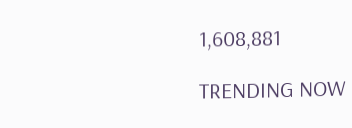1,608,881

TRENDING NOW